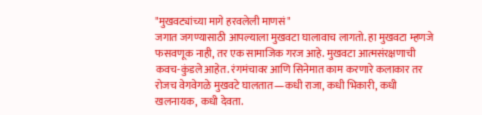"मुखवट्यांच्या मागे हरवलेली माणसं"
जगात जगण्यासाठी आपल्याला मुखवटा घालावाच लागतो. हा मुखवटा म्हणजे फसवणूक नाही, तर एक सामाजिक गरज आहे. मुखवटा आत्मसंरक्षणाची कवच-कुंडले आहेत. रंगमंचावर आणि सिनेमात काम करणारे कलाकार तर रोजच वेगवेगळे मुखवटे घालतात—कधी राजा, कधी भिकारी, कधी खलनायक, कधी देवता.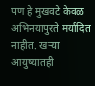पण हे मुखवटे केवळ अभिनयापुरते मर्यादित नाहीत. खऱ्या आयुष्यातही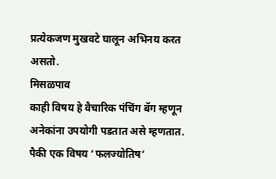प्रत्येकजण मुखवटे घालून अभिनय करत असतो.
मिसळपाव
काही विषय हे वैचारिक पंचिंग बॅग म्हणून अनेकांना उपयोगी पडतात असे म्हणतात. पैकी एक विषय ‘फलज्योतिष’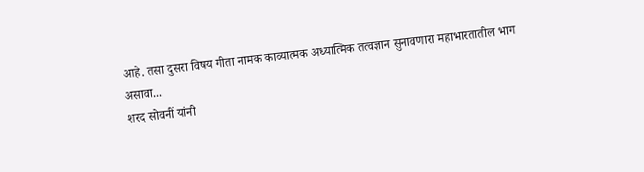आहे. तसा दुसरा विषय गीता नामक काव्यात्मक अध्यात्मिक तत्वज्ञान सुनावणारा महाभारतातील भाग असावा...
शरद सोवनीं यांनी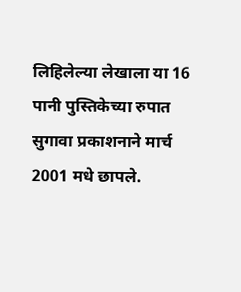लिहिलेल्या लेखाला या 16 पानी पुस्तिकेच्या रुपात सुगावा प्रकाशनाने मार्च 2001 मधे छापले.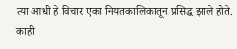त्या आधी हे विचार एका नियतकालिकातून प्रसिद्ध झाले होते. काही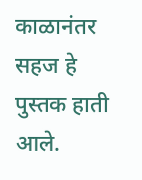काळानंतर सहज हे पुस्तक हाती आले.